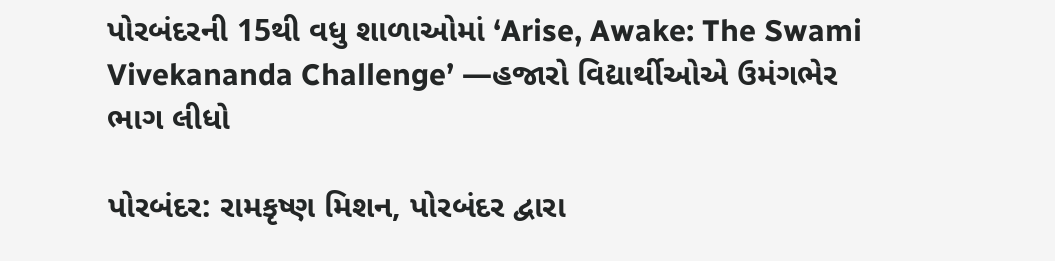પોરબંદરની 15થી વધુ શાળાઓમાં ‘Arise, Awake: The Swami Vivekananda Challenge’ —હજારો વિદ્યાર્થીઓએ ઉમંગભેર ભાગ લીધો

પોરબંદર: રામકૃષ્ણ મિશન, પોરબંદર દ્વારા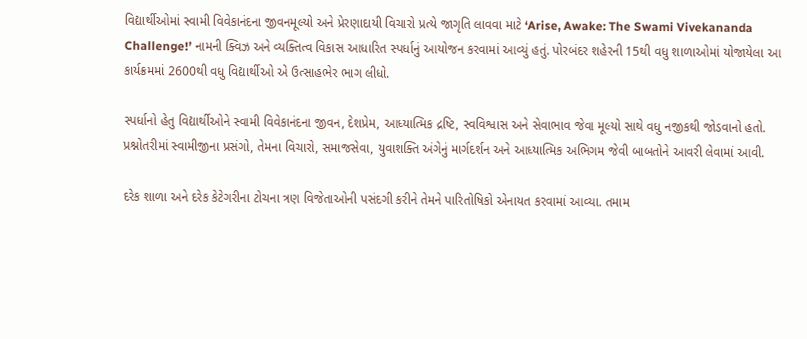વિદ્યાર્થીઓમાં સ્વામી વિવેકાનંદના જીવનમૂલ્યો અને પ્રેરણાદાયી વિચારો પ્રત્યે જાગૃતિ લાવવા માટે ‘Arise, Awake: The Swami Vivekananda Challenge!’ નામની ક્વિઝ અને વ્યક્તિત્વ વિકાસ આધારિત સ્પર્ધાનું આયોજન કરવામાં આવ્યું હતું. પોરબંદર શહેરની 15થી વધુ શાળાઓમાં યોજાયેલા આ કાર્યક્રમમાં 2600થી વધુ વિદ્યાર્થીઓ એ ઉત્સાહભેર ભાગ લીધો.

સ્પર્ધાનો હેતુ વિદ્યાર્થીઓને સ્વામી વિવેકાનંદના જીવન, દેશપ્રેમ, આધ્યાત્મિક દ્રષ્ટિ, સ્વવિશ્વાસ અને સેવાભાવ જેવા મૂલ્યો સાથે વધુ નજીકથી જોડવાનો હતો. પ્રશ્નોતરીમાં સ્વામીજીના પ્રસંગો, તેમના વિચારો, સમાજસેવા, યુવાશક્તિ અંગેનું માર્ગદર્શન અને આધ્યાત્મિક અભિગમ જેવી બાબતોને આવરી લેવામાં આવી.

દરેક શાળા અને દરેક કેટેગરીના ટોચના ત્રણ વિજેતાઓની પસંદગી કરીને તેમને પારિતોષિકો એનાયત કરવામાં આવ્યા. તમામ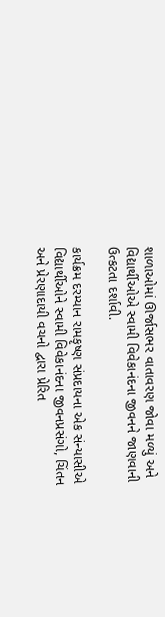શાળાઓમાં ઊર્જાસભર વાતાવરણ જોવા મળ્યું અને વિદ્યાર્થીઓએ સ્વામી વિવેકાનંદના જીવનને જાણવાની ઉત્કટતા દર્શાવી.

કાર્યક્રમ દરમ્યાન રામકૃષ્ણ સંપ્રદાયના એક સંન્યાસીએ વિદ્યાર્થીઓને સ્વામી વિવેકાનંદના જીવનપ્રસંગો, ચિંતન અને પ્રેરણાદાયી વચનો દ્વારા પ્રેરિત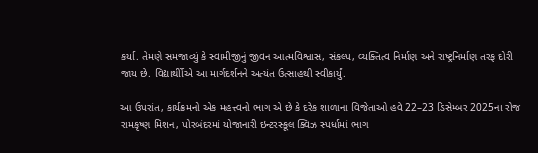કર્યા. તેમણે સમજાવ્યું કે સ્વામીજીનું જીવન આત્મવિશ્વાસ, સંકલ્પ, વ્યક્તિત્વ નિર્માણ અને રાષ્ટ્રનિર્માણ તરફ દોરી જાય છે. વિદ્યાર્થીોએ આ માર્ગદર્શનને અત્યંત ઉત્સાહથી સ્વીકાર્યું.

આ ઉપરાંત, કાર્યક્રમનો એક મહત્ત્વનો ભાગ એ છે કે દરેક શાળાના વિજેતાઓ હવે 22–23 ડિસેમ્બર 2025ના રોજ રામકૃષ્ણ મિશન, પોરબંદરમાં યોજાનારી ઇન્ટરસ્કૂલ ક્વિઝ સ્પર્ધામાં ભાગ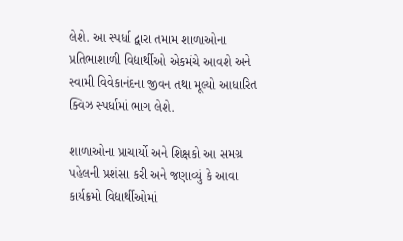લેશે. આ સ્પર્ધા દ્વારા તમામ શાળાઓના પ્રતિભાશાળી વિદ્યાર્થીઓ એકમંચે આવશે અને સ્વામી વિવેકાનંદના જીવન તથા મૂલ્યો આધારિત ક્વિઝ સ્પર્ધામાં ભાગ લેશે.

શાળાઓના પ્રાચાર્યો અને શિક્ષકો આ સમગ્ર પહેલની પ્રશંસા કરી અને જણાવ્યું કે આવા કાર્યક્રમો વિદ્યાર્થીઓમાં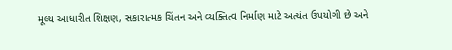મૂલ્ય આધારીત શિક્ષણ, સકારાત્મક ચિંતન અને વ્યક્તિત્વ નિર્માણ માટે અત્યંત ઉપયોગી છે અને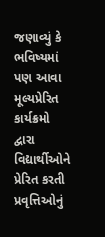જણાવ્યું કે ભવિષ્યમાં પણ આવા મૂલ્યપ્રેરિત કાર્યક્રમો દ્વારા વિદ્યાર્થીઓને પ્રેરિત કરતી પ્રવૃત્તિઓનું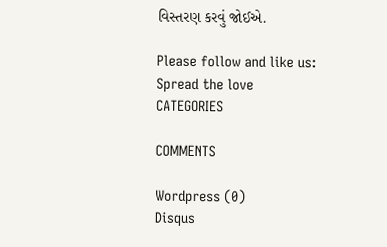વિસ્તરણ કરવું જોઈએ.

Please follow and like us:
Spread the love
CATEGORIES

COMMENTS

Wordpress (0)
Disqus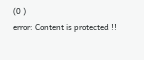(0 )
error: Content is protected !!